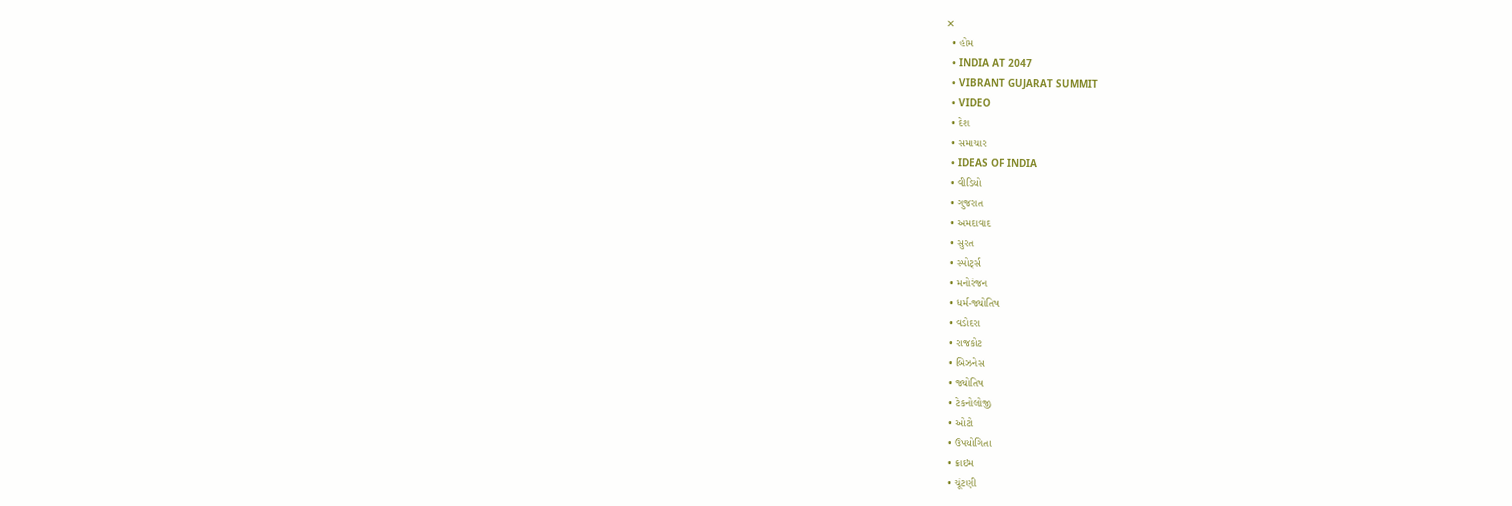✕
  • હોમ
  • INDIA AT 2047
  • VIBRANT GUJARAT SUMMIT
  • VIDEO
  • દેશ
  • સમાચાર
  • IDEAS OF INDIA
  • વીડિયો
  • ગુજરાત
  • અમદાવાદ
  • સુરત
  • સ્પોર્ટ્સ
  • મનોરંજન
  • ધર્મ-જ્યોતિષ
  • વડોદરા
  • રાજકોટ
  • બિઝનેસ
  • જ્યોતિષ
  • ટેકનોલોજી
  • ઓટો
  • ઉપયોગિતા
  • ક્રાઇમ
  • ચૂંટણી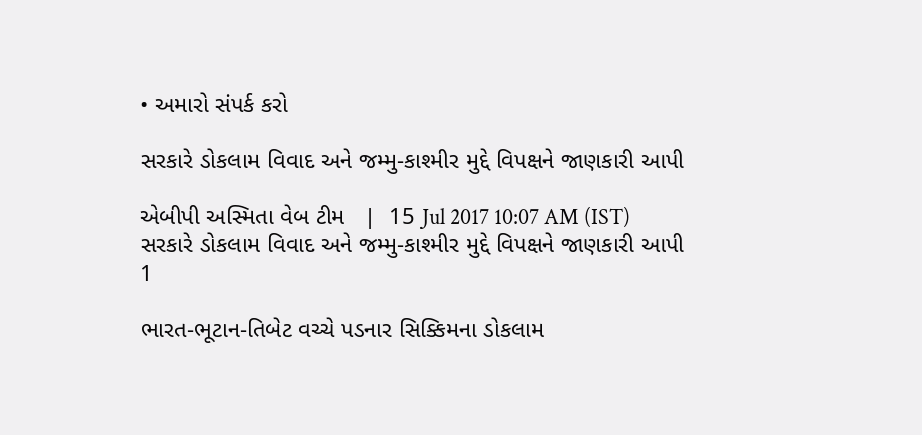• અમારો સંપર્ક કરો

સરકારે ડોકલામ વિવાદ અને જમ્મુ-કાશ્મીર મુદ્દે વિપક્ષને જાણકારી આપી

એબીપી અસ્મિતા વેબ ટીમ   |  15 Jul 2017 10:07 AM (IST)
સરકારે ડોકલામ વિવાદ અને જમ્મુ-કાશ્મીર મુદ્દે વિપક્ષને જાણકારી આપી
1

ભારત-ભૂટાન-તિબેટ વચ્ચે પડનાર સિક્કિમના ડોકલામ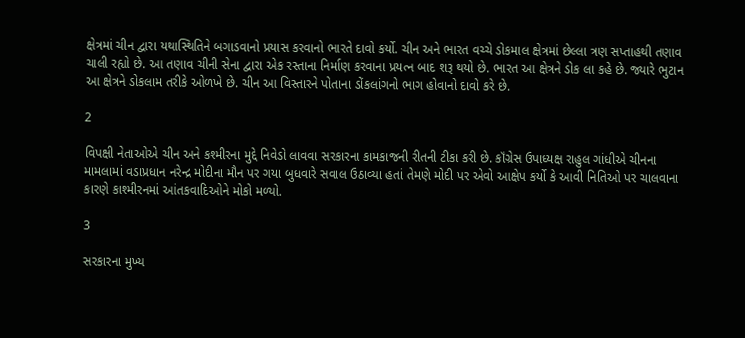ક્ષેત્રમાં ચીન દ્વારા યથાસ્થિતિને બગાડવાનો પ્રયાસ કરવાનો ભારતે દાવો કર્યો. ચીન અને ભારત વચ્ચે ડોકમાલ ક્ષેત્રમાં છેલ્લા ત્રણ સપ્તાહથી તણાવ ચાલી રહ્યો છે. આ તણાવ ચીની સેના દ્વારા એક રસ્તાના નિર્માણ કરવાના પ્રયત્ન બાદ શરૂ થયો છે. ભારત આ ક્ષેત્રને ડોક લા કહે છે. જ્યારે ભુટાન આ ક્ષેત્રને ડોકલામ તરીકે ઓળખે છે. ચીન આ વિસ્તારને પોતાના ડોંકલાંગનો ભાગ હોવાનો દાવો કરે છે.

2

વિપક્ષી નેતાઓએ ચીન અને કશ્મીરના મુદ્દે નિવેડો લાવવા સરકારના કામકાજની રીતની ટીકા કરી છે. કૉંગ્રેસ ઉપાધ્યક્ષ રાહુલ ગાંધીએ ચીનના મામલામાં વડાપ્રધાન નરેન્દ્ર મોદીના મૌન પર ગયા બુધવારે સવાલ ઉઠાવ્યા હતાં તેમણે મોદી પર એવો આક્ષેપ કર્યો કે આવી નિતિઓ પર ચાલવાના કારણે કાશ્મીરનમાં આંતકવાદિઓને મોકો મળ્યો.

3

સરકારના મુખ્ય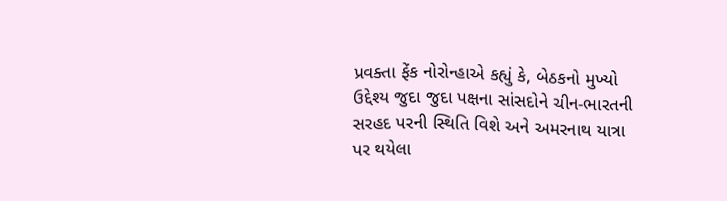પ્રવક્તા ફેંક નોરોન્હાએ કહ્યું કે, બેઠકનો મુખ્યો ઉદ્દેશ્ય જુદા જુદા પક્ષના સાંસદોને ચીન-ભારતની સરહદ પરની સ્થિતિ વિશે અને અમરનાથ યાત્રા પર થયેલા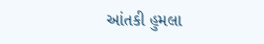આંતકી હુમલા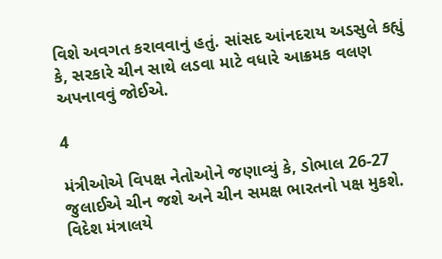વિશે અવગત કરાવવાનું હતું. સાંસદ આંનદરાય અડસુલે કહ્યું કે, સરકારે ચીન સાથે લડવા માટે વધારે આક્રમક વલણ અપનાવવું જોઈએ.

4

મંત્રીઓએ વિપક્ષ નેતોઓને જણાવ્યું કે, ડોભાલ 26-27 જુલાઈએ ચીન જશે અને ચીન સમક્ષ ભારતનો પક્ષ મુકશે. વિદેશ મંત્રાલયે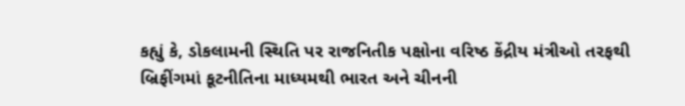કહ્યું કે, ડોકલામની સ્થિતિ પર રાજનિતીક પક્ષોના વરિષ્ઠ કેંદ્રીય મંત્રીઓ તરફથી બ્રિફીંગમાં કૂટનીતિના માધ્યમથી ભારત અને ચીનની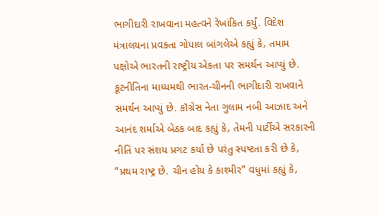ભાગીદારી રાખવાના મહત્વને રેખાંકિત કર્યું. વિદેશ મંત્રાલયના પ્રવક્તા ગોપાલ બાંગલેએ કહ્યું કે, તમામ પક્ષોએ ભારતની રાષ્ટ્રીય એકતા પર સમર્થન આપ્યું છે. કૂટનીતિના માધ્યમથી ભારત-ચીનની ભાગીદારી રાખવાને સમર્થન આપ્યું છે. કૉંગ્રેસ નેતા ગુલામ નબી આઝાદ અને આનંદ શર્માએ બેઠક બાદ કહ્યું કે, તેમની પાર્ટીએ સરકારની નીતિ પર સંશય પ્રગટ કર્યા છે પરંતુ સ્પષ્ટતા કરી છે કે, “પ્રથમ રાષ્ટ્ર છે. ચીન હોય કે કાશ્મીર” વધુમાં કહ્યું કે,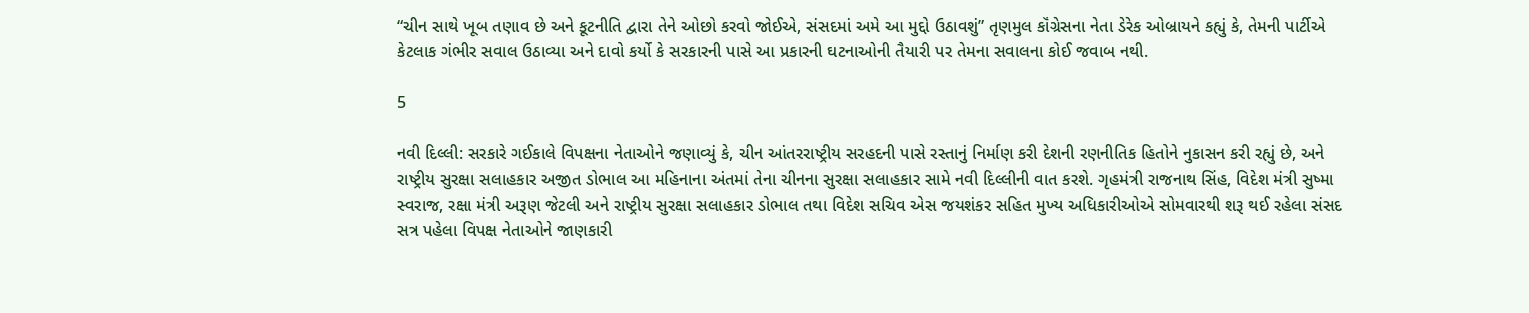“ચીન સાથે ખૂબ તણાવ છે અને કૂટનીતિ દ્વારા તેને ઓછો કરવો જોઈએ, સંસદમાં અમે આ મુદ્દો ઉઠાવશું” તૃણમુલ કૉંગ્રેસના નેતા ડેરેક ઓબ્રાયને કહ્યું કે, તેમની પાર્ટીએ કેટલાક ગંભીર સવાલ ઉઠાવ્યા અને દાવો કર્યો કે સરકારની પાસે આ પ્રકારની ઘટનાઓની તૈયારી પર તેમના સવાલના કોઈ જવાબ નથી.

5

નવી દિલ્લી: સરકારે ગઈકાલે વિપક્ષના નેતાઓને જણાવ્યું કે, ચીન આંતરરાષ્ટ્રીય સરહદની પાસે રસ્તાનું નિર્માણ કરી દેશની રણનીતિક હિતોને નુકાસન કરી રહ્યું છે, અને રાષ્ટ્રીય સુરક્ષા સલાહકાર અજીત ડોભાલ આ મહિનાના અંતમાં તેના ચીનના સુરક્ષા સલાહકાર સામે નવી દિલ્લીની વાત કરશે. ગૃહમંત્રી રાજનાથ સિંહ, વિદેશ મંત્રી સુષ્મા સ્વરાજ, રક્ષા મંત્રી અરૂણ જેટલી અને રાષ્ટ્રીય સુરક્ષા સલાહકાર ડોભાલ તથા વિદેશ સચિવ એસ જયશંકર સહિત મુખ્ય અધિકારીઓએ સોમવારથી શરૂ થઈ રહેલા સંસદ સત્ર પહેલા વિપક્ષ નેતાઓને જાણકારી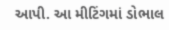આપી. આ મીટિંગમાં ડોભાલ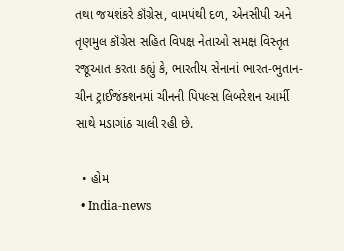તથા જયશંકરે કૉંગ્રેસ, વામપંથી દળ, એનસીપી અને તૃણમુલ કૉંગ્રેસ સહિત વિપક્ષ નેતાઓ સમક્ષ વિસ્તૃત રજૂઆત કરતા કહ્યું કે, ભારતીય સેનાનાં ભારત-ભુતાન-ચીન ટ્રાઈજંક્શનમાં ચીનની પિપલ્સ લિબરેશન આર્મી સાથે મડાગાંઠ ચાલી રહી છે.

  • હોમ
  • India-news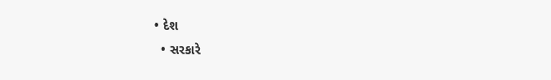• દેશ
  • સરકારે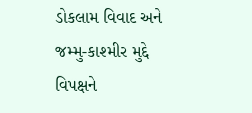ડોકલામ વિવાદ અને જમ્મુ-કાશ્મીર મુદ્દે વિપક્ષને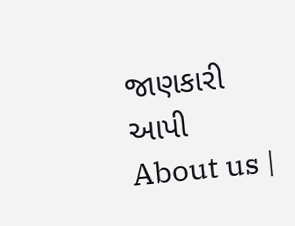જાણકારી આપી
About us |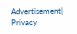Advertisement| Privacy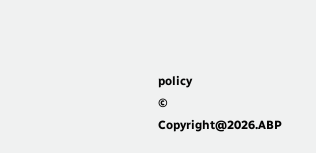policy
© Copyright@2026.ABP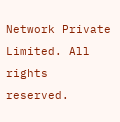Network Private Limited. All rights reserved.